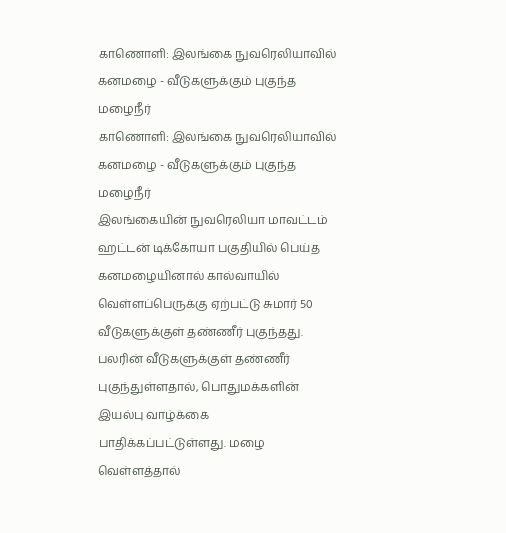காணொளி: இலங்கை நுவரெலியாவில் கனமழை - வீடுகளுக்கும் புகுந்த மழைநீர்
காணொளி: இலங்கை நுவரெலியாவில் கனமழை - வீடுகளுக்கும் புகுந்த மழைநீர்
இலங்கையின் நுவரெலியா மாவட்டம் ஹட்டன் டிக்கோயா பகுதியில் பெய்த கனமழையினால் கால்வாயில் வெள்ளப்பெருக்கு ஏற்பட்டு சுமார் 50 வீடுகளுக்குள் தண்ணீர் புகுந்தது.
பலரின் வீடுகளுக்குள் தண்ணீர் புகுந்துள்ளதால், பொதுமக்களின் இயல்பு வாழ்க்கை பாதிக்கப்பட்டுள்ளது. மழை வெள்ளத்தால்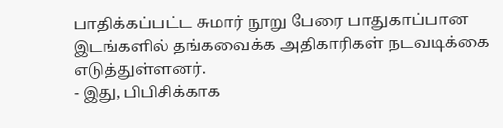பாதிக்கப்பட்ட சுமார் நூறு பேரை பாதுகாப்பான இடங்களில் தங்கவைக்க அதிகாரிகள் நடவடிக்கை எடுத்துள்ளனர்.
- இது, பிபிசிக்காக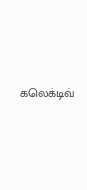கலெக்டிவ்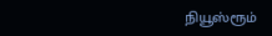நியூஸ்ரூம்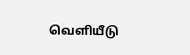வெளியீடு